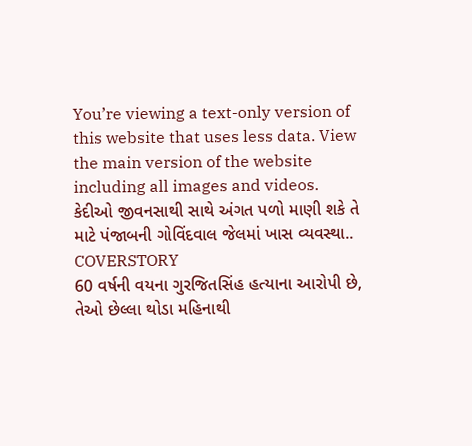You’re viewing a text-only version of this website that uses less data. View the main version of the website including all images and videos.
કેદીઓ જીવનસાથી સાથે અંગત પળો માણી શકે તે માટે પંજાબની ગોવિંદવાલ જેલમાં ખાસ વ્યવસ્થા.. COVERSTORY
60 વર્ષની વયના ગુરજિતસિંહ હત્યાના આરોપી છે, તેઓ છેલ્લા થોડા મહિનાથી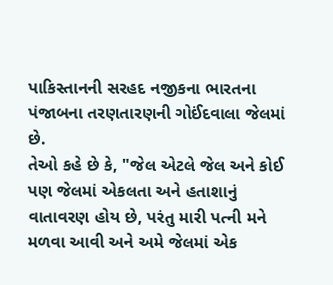પાકિસ્તાનની સરહદ નજીકના ભારતના પંજાબના તરણતારણની ગોઈંદવાલા જેલમાં છે.
તેઓ કહે છે કે, "જેલ એટલે જેલ અને કોઈ પણ જેલમાં એકલતા અને હતાશાનું વાતાવરણ હોય છે, પરંતુ મારી પત્ની મને મળવા આવી અને અમે જેલમાં એક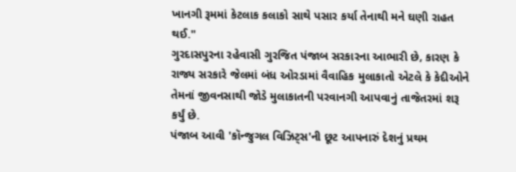ખાનગી રૂમમાં કેટલાક કલાકો સાથે પસાર કર્યા તેનાથી મને ઘણી રાહત થઈ."
ગુરદાસપુરના રહેવાસી ગુરજિત પંજાબ સરકારના આભારી છે, કારણ કે રાજ્ય સરકારે જેલમાં બંધ ઓરડામાં વૈવાહિક મુલાકાતો એટલે કે કેદીઓને તેમનાં જીવનસાથી જોડે મુલાકાતની પરવાનગી આપવાનું તાજેતરમાં શરૂ કર્યું છે.
પંજાબ આવી 'કૉન્જુગલ વિઝિટ્સ'ની છૂટ આપનારું દેશનું પ્રથમ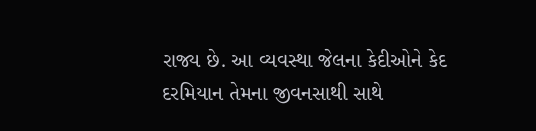રાજ્ય છે. આ વ્યવસ્થા જેલના કેદીઓને કેદ દરમિયાન તેમના જીવનસાથી સાથે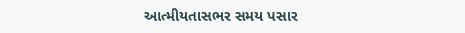આત્મીયતાસભર સમય પસાર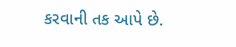કરવાની તક આપે છે.